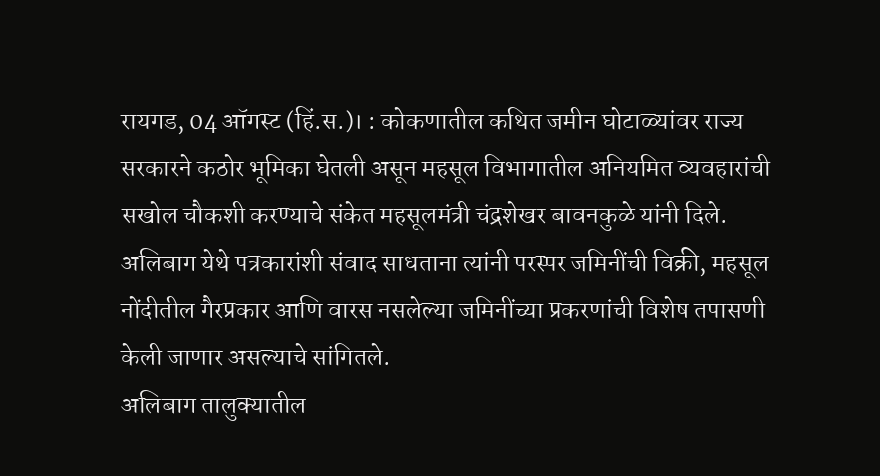रायगड, 04 ऑगस्ट (हिं.स.)। : कोकणातील कथित जमीन घोटाळ्यांवर राज्य सरकारने कठोर भूमिका घेतली असून महसूल विभागातील अनियमित व्यवहारांची सखोल चौकशी करण्याचे संकेत महसूलमंत्री चंद्रशेखर बावनकुळे यांनी दिले. अलिबाग येथे पत्रकारांशी संवाद साधताना त्यांनी परस्पर जमिनींची विक्री, महसूल नोंदीतील गैरप्रकार आणि वारस नसलेल्या जमिनींच्या प्रकरणांची विशेष तपासणी केली जाणार असल्याचे सांगितले.
अलिबाग तालुक्यातील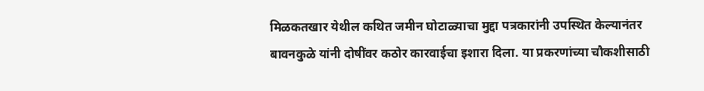मिळकतखार येथील कथित जमीन घोटाळ्याचा मुद्दा पत्रकारांनी उपस्थित केल्यानंतर बावनकुळे यांनी दोषींवर कठोर कारवाईचा इशारा दिला. या प्रकरणांच्या चौकशीसाठी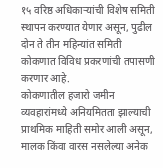१५ वरिष्ठ अधिकाऱ्यांची विशेष समिती स्थापन करण्यात येणार असून, पुढील दोन ते तीन महिन्यांत समिती कोकणात विविध प्रकरणांची तपासणी करणार आहे.
कोकणातील हजारो जमीन व्यवहारांमध्ये अनियमितता झाल्याची प्राथमिक माहिती समोर आली असून, मालक किंवा वारस नसलेल्या अनेक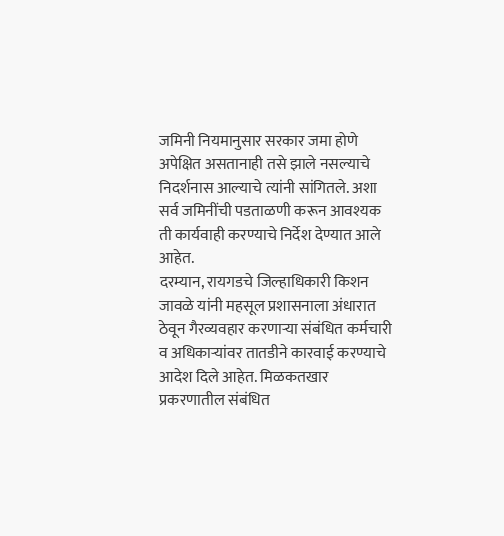जमिनी नियमानुसार सरकार जमा होणे अपेक्षित असतानाही तसे झाले नसल्याचे निदर्शनास आल्याचे त्यांनी सांगितले. अशा सर्व जमिनींची पडताळणी करून आवश्यक ती कार्यवाही करण्याचे निर्देश देण्यात आले आहेत.
दरम्यान, रायगडचे जिल्हाधिकारी किशन जावळे यांनी महसूल प्रशासनाला अंधारात ठेवून गैरव्यवहार करणाऱ्या संबंधित कर्मचारी व अधिकाऱ्यांवर तातडीने कारवाई करण्याचे आदेश दिले आहेत. मिळकतखार प्रकरणातील संबंधित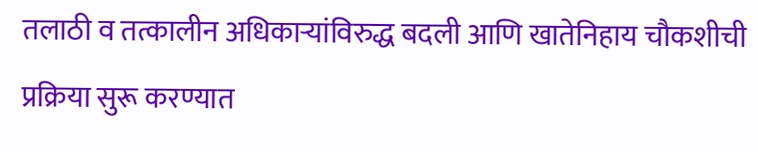तलाठी व तत्कालीन अधिकाऱ्यांविरुद्ध बदली आणि खातेनिहाय चौकशीची प्रक्रिया सुरू करण्यात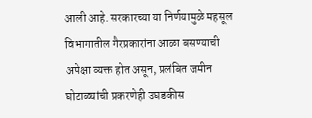आली आहे. सरकारच्या या निर्णयामुळे महसूल विभागातील गैरप्रकारांना आळा बसण्याची अपेक्षा व्यक्त होत असून, प्रलंबित जमीन घोटाळ्यांची प्रकरणेही उघडकीस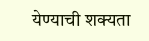येण्याची शक्यता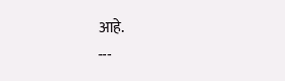आहे.
---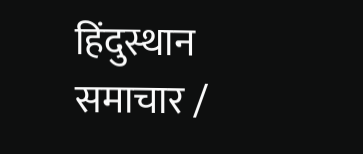हिंदुस्थान समाचार /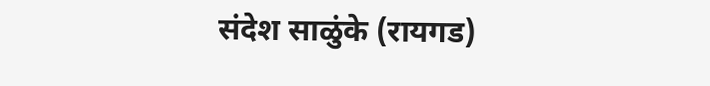संदेश साळुंके (रायगड)